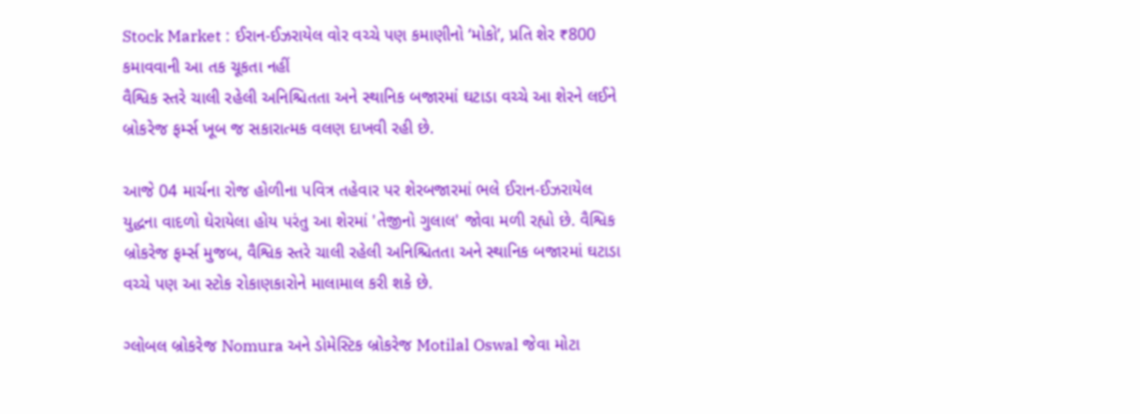Stock Market : ઈરાન-ઈઝરાયેલ વોર વચ્ચે પણ કમાણીનો ‘મોકો’, પ્રતિ શેર ₹800 કમાવવાની આ તક ચૂકતા નહીં
વૈશ્વિક સ્તરે ચાલી રહેલી અનિશ્ચિતતા અને સ્થાનિક બજારમાં ઘટાડા વચ્ચે આ શેરને લઈને બ્રોકરેજ ફર્મ્સ ખૂબ જ સકારાત્મક વલણ દાખવી રહી છે.

આજે 04 માર્ચના રોજ હોળીના પવિત્ર તહેવાર પર શેરબજારમાં ભલે ઈરાન-ઈઝરાયેલ યુદ્ધના વાદળો ઘેરાયેલા હોય પરંતુ આ શેરમાં 'તેજીનો ગુલાલ' જોવા મળી રહ્યો છે. વૈશ્વિક બ્રોકરેજ ફર્મ્સ મુજબ, વૈશ્વિક સ્તરે ચાલી રહેલી અનિશ્ચિતતા અને સ્થાનિક બજારમાં ઘટાડા વચ્ચે પણ આ સ્ટોક રોકાણકારોને માલામાલ કરી શકે છે.

ગ્લોબલ બ્રોકરેજ Nomura અને ડોમેસ્ટિક બ્રોકરેજ Motilal Oswal જેવા મોટા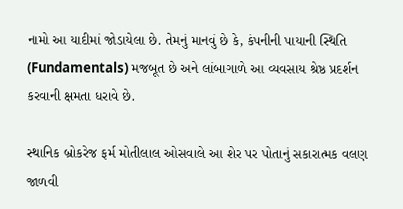નામો આ યાદીમાં જોડાયેલા છે. તેમનું માનવું છે કે, કંપનીની પાયાની સ્થિતિ (Fundamentals) મજબૂત છે અને લાંબાગાળે આ વ્યવસાય શ્રેષ્ઠ પ્રદર્શન કરવાની ક્ષમતા ધરાવે છે.

સ્થાનિક બ્રોકરેજ ફર્મ મોતીલાલ ઓસવાલે આ શેર પર પોતાનું સકારાત્મક વલણ જાળવી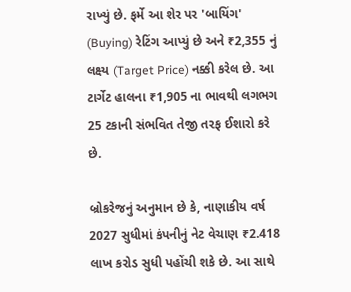રાખ્યું છે. ફર્મે આ શેર પર 'બાયિંગ' (Buying) રેટિંગ આપ્યું છે અને ₹2,355 નું લક્ષ્ય (Target Price) નક્કી કરેલ છે. આ ટાર્ગેટ હાલના ₹1,905 ના ભાવથી લગભગ 25 ટકાની સંભવિત તેજી તરફ ઈશારો કરે છે.

બ્રોકરેજનું અનુમાન છે કે, નાણાકીય વર્ષ 2027 સુધીમાં કંપનીનું નેટ વેચાણ ₹2.418 લાખ કરોડ સુધી પહોંચી શકે છે. આ સાથે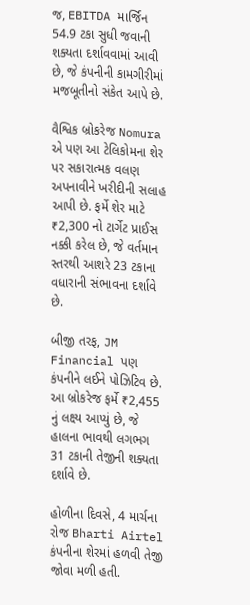જ, EBITDA માર્જિન 54.9 ટકા સુધી જવાની શક્યતા દર્શાવવામાં આવી છે, જે કંપનીની કામગીરીમાં મજબૂતીનો સંકેત આપે છે.

વૈશ્વિક બ્રોકરેજ Nomura એ પણ આ ટેલિકોમના શેર પર સકારાત્મક વલણ અપનાવીને ખરીદીની સલાહ આપી છે. ફર્મે શેર માટે ₹2,300 નો ટાર્ગેટ પ્રાઈસ નક્કી કરેલ છે, જે વર્તમાન સ્તરથી આશરે 23 ટકાના વધારાની સંભાવના દર્શાવે છે.

બીજી તરફ, JM Financial પણ કંપનીને લઈને પોઝિટિવ છે. આ બ્રોકરેજ ફર્મે ₹2,455 નું લક્ષ્ય આપ્યું છે, જે હાલના ભાવથી લગભગ 31 ટકાની તેજીની શક્યતા દર્શાવે છે.

હોળીના દિવસે, 4 માર્ચના રોજ Bharti Airtel કંપનીના શેરમાં હળવી તેજી જોવા મળી હતી.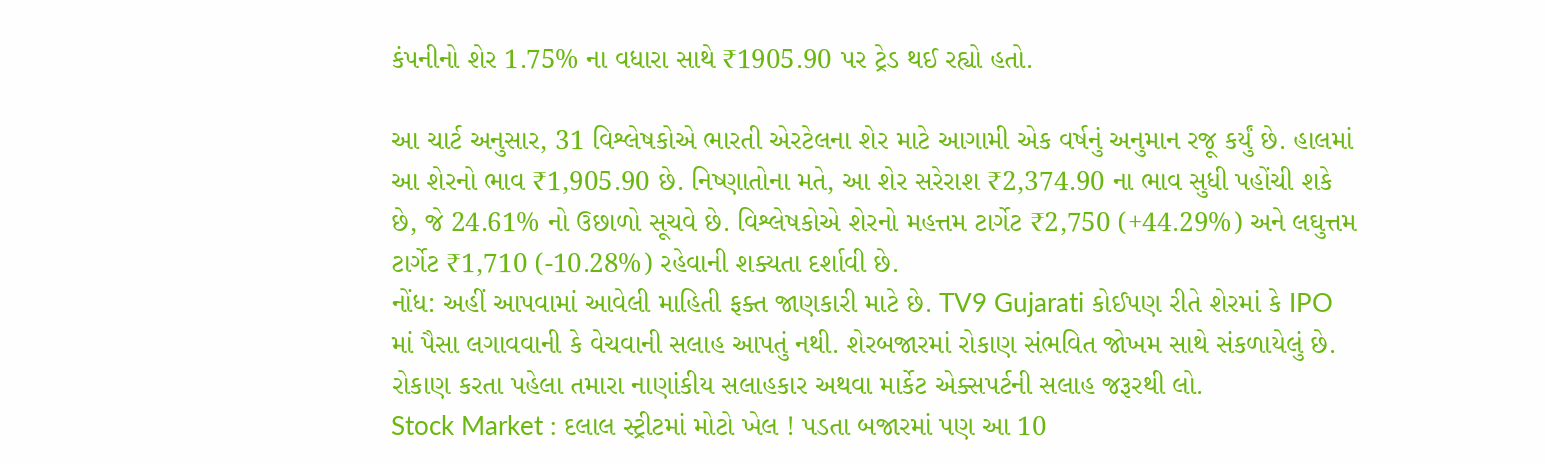કંપનીનો શેર 1.75% ના વધારા સાથે ₹1905.90 પર ટ્રેડ થઈ રહ્યો હતો.

આ ચાર્ટ અનુસાર, 31 વિશ્લેષકોએ ભારતી એરટેલના શેર માટે આગામી એક વર્ષનું અનુમાન રજૂ કર્યું છે. હાલમાં આ શેરનો ભાવ ₹1,905.90 છે. નિષ્ણાતોના મતે, આ શેર સરેરાશ ₹2,374.90 ના ભાવ સુધી પહોંચી શકે છે, જે 24.61% નો ઉછાળો સૂચવે છે. વિશ્લેષકોએ શેરનો મહત્તમ ટાર્ગેટ ₹2,750 (+44.29%) અને લઘુત્તમ ટાર્ગેટ ₹1,710 (-10.28%) રહેવાની શક્યતા દર્શાવી છે.
નોંધ: અહીં આપવામાં આવેલી માહિતી ફક્ત જાણકારી માટે છે. TV9 Gujarati કોઈપણ રીતે શેરમાં કે IPO માં પૈસા લગાવવાની કે વેચવાની સલાહ આપતું નથી. શેરબજારમાં રોકાણ સંભવિત જોખમ સાથે સંકળાયેલું છે. રોકાણ કરતા પહેલા તમારા નાણાંકીય સલાહકાર અથવા માર્કેટ એક્સપર્ટની સલાહ જરૂરથી લો.
Stock Market : દલાલ સ્ટ્રીટમાં મોટો ખેલ ! પડતા બજારમાં પણ આ 10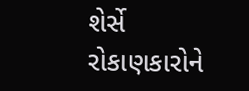શેર્સે રોકાણકારોને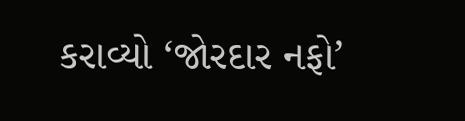કરાવ્યો ‘જોરદાર નફો’